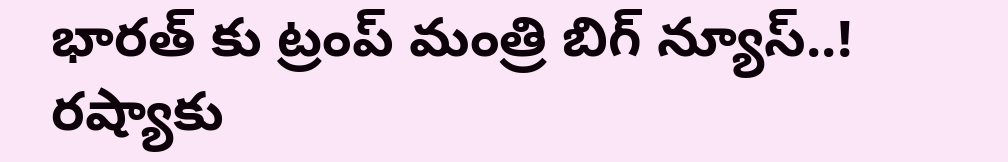భారత్ కు ట్రంప్ మంత్రి బిగ్ న్యూస్..! రష్యాకు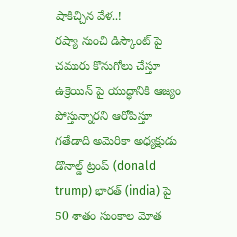షాకిచ్చిన వేళ..!
రష్యా నుంచి డిస్కౌంట్ పై చమురు కొనుగోలు చేస్తూ ఉక్రెయిన్ పై యుద్ధానికి ఆజ్యం పోస్తున్నారని ఆరోపిస్తూ గతేడాది అమెరికా అధ్యక్షుడు డొనాల్డ్ ట్రంప్ (donald trump) భారత్ (india) పై 50 శాతం సుంకాల మోత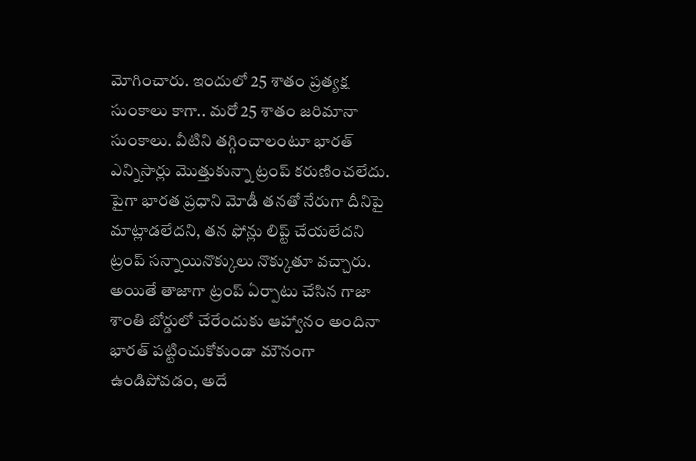మోగించారు. ఇందులో 25 శాతం ప్రత్యక్ష సుంకాలు కాగా.. మరో 25 శాతం జరిమానా సుంకాలు. వీటిని తగ్గించాలంటూ భారత్ ఎన్నిసార్లు మొత్తుకున్నా ట్రంప్ కరుణించలేదు. పైగా భారత ప్రధాని మోడీ తనతో నేరుగా దీనిపై మాట్లాడలేదని, తన ఫోన్లు లిప్ట్ చేయలేదని ట్రంప్ సన్నాయినొక్కులు నొక్కుతూ వచ్చారు.
అయితే తాజాగా ట్రంప్ ఏర్పాటు చేసిన గాజా శాంతి బోర్డులో చేరేందుకు ఆహ్వానం అందినా భారత్ పట్టించుకోకుండా మౌనంగా ఉండిపోవడం, అదే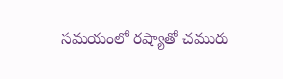సమయంలో రష్యాతో చమురు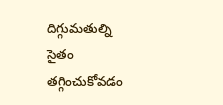దిగ్గుమతుల్ని సైతం తగ్గించుకోవడం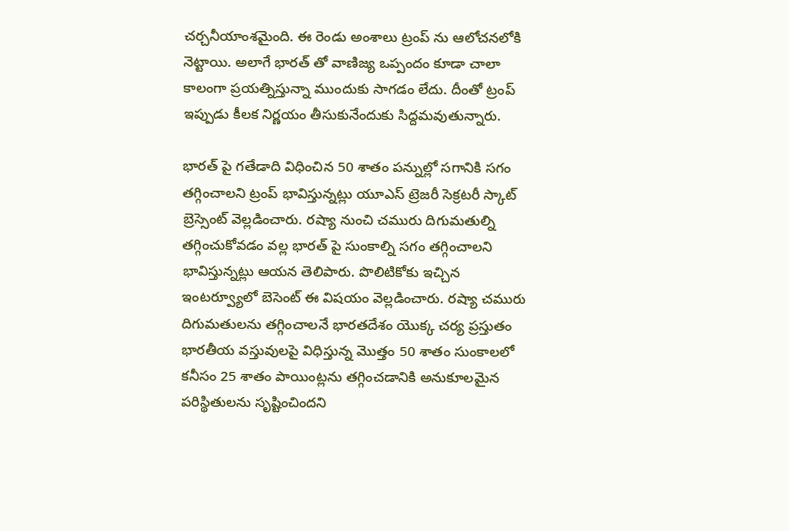చర్చనీయాంశమైంది. ఈ రెండు అంశాలు ట్రంప్ ను ఆలోచనలోకి నెట్టాయి. అలాగే భారత్ తో వాణిజ్య ఒప్పందం కూడా చాలా కాలంగా ప్రయత్నిస్తున్నా ముందుకు సాగడం లేదు. దీంతో ట్రంప్ ఇప్పుడు కీలక నిర్ణయం తీసుకునేందుకు సిద్దమవుతున్నారు.

భారత్ పై గతేడాది విధించిన 50 శాతం పన్నుల్లో సగానికి సగం తగ్గించాలని ట్రంప్ భావిస్తున్నట్లు యూఎస్ ట్రెజరీ సెక్రటరీ స్కాట్ బ్రెస్సెంట్ వెల్లడించారు. రష్యా నుంచి చమురు దిగుమతుల్ని తగ్గించుకోవడం వల్ల భారత్ పై సుంకాల్ని సగం తగ్గించాలని భావిస్తున్నట్లు ఆయన తెలిపారు. పొలిటికోకు ఇచ్చిన ఇంటర్వ్యూలో బెసెంట్ ఈ విషయం వెల్లడించారు. రష్యా చమురు దిగుమతులను తగ్గించాలనే భారతదేశం యొక్క చర్య ప్రస్తుతం భారతీయ వస్తువులపై విధిస్తున్న మొత్తం 50 శాతం సుంకాలలో కనీసం 25 శాతం పాయింట్లను తగ్గించడానికి అనుకూలమైన పరిస్థితులను సృష్టించిందని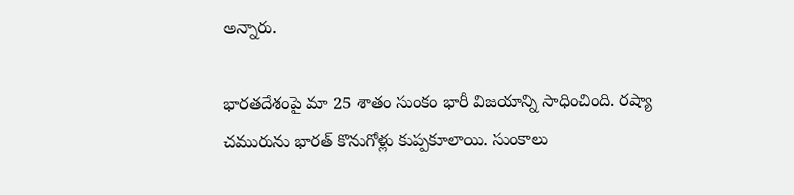అన్నారు.

భారతదేశంపై మా 25 శాతం సుంకం భారీ విజయాన్ని సాధించింది. రష్యా చమురును భారత్ కొనుగోళ్లు కుప్పకూలాయి. సుంకాలు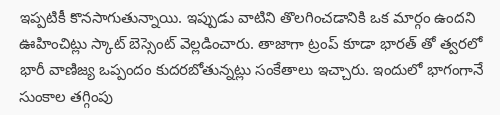ఇప్పటికీ కొనసాగుతున్నాయి. ఇప్పుడు వాటిని తొలగించడానికి ఒక మార్గం ఉందని ఊహించిట్లు స్కాట్ బెస్సెంట్ వెల్లడించారు. తాజాగా ట్రంప్ కూడా భారత్ తో త్వరలో భారీ వాణిజ్య ఒప్పందం కుదరబోతున్నట్లు సంకేతాలు ఇచ్చారు. ఇందులో భాగంగానే సుంకాల తగ్గింపు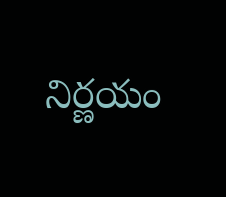నిర్ణయం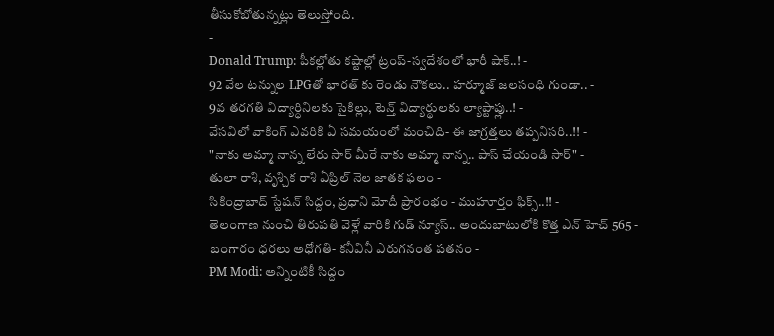తీసుకోబోతున్నట్లు తెలుస్తోంది.
-
Donald Trump: పీకల్లోతు కష్టాల్లో ట్రంప్-స్వదేశంలో భారీ షాక్..! -
92 వేల టన్నుల LPGతో భారత్ కు రెండు నౌకలు.. హర్మూజ్ జలసంధి గుండా.. -
9వ తరగతి విద్యార్ధినిలకు సైకిల్లు, టెన్త్ విద్యార్థులకు ల్యాప్టాప్లు..! -
వేసవిలో వాకింగ్ ఎవరికి ఏ సమయంలో మంచిది- ఈ జాగ్రత్తలు తప్పనిసరి..!! -
"నాకు అమ్మా నాన్న లేరు సార్ మీరే నాకు అమ్మా నాన్న.. పాస్ చేయండి సార్" -
తులా రాశి, వృశ్చిక రాశి ఏప్రిల్ నెల జాతక ఫలం -
సికింద్రాబాద్ స్టేషన్ సిద్దం, ప్రధాని మోదీ ప్రారంభం - ముహూర్తం ఫిక్స్..!! -
తెలంగాణ నుంచి తిరుపతి వెళ్లే వారికి గుడ్ న్యూస్.. అందుబాటులోకి కొత్త ఎన్ హెచ్ 565 -
బంగారం ధరలు అధోగతి- కనీవినీ ఎరుగనంత పతనం -
PM Modi: అన్నింటికీ సిద్దం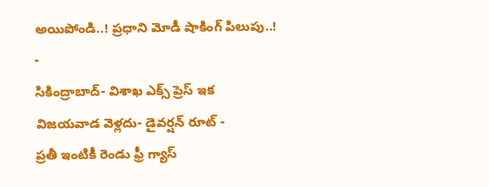అయిపోండి..! ప్రధాని మోడీ షాకింగ్ పిలుపు..! -
సికింద్రాబాద్- విశాఖ ఎక్స్ ప్రెస్ ఇక విజయవాడ వెళ్లదు- డైవర్షన్ రూట్ -
ప్రతీ ఇంటికీ రెండు ఫ్రీ గ్యాస్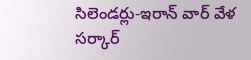సిలెండర్లు-ఇరాన్ వార్ వేళ సర్కార్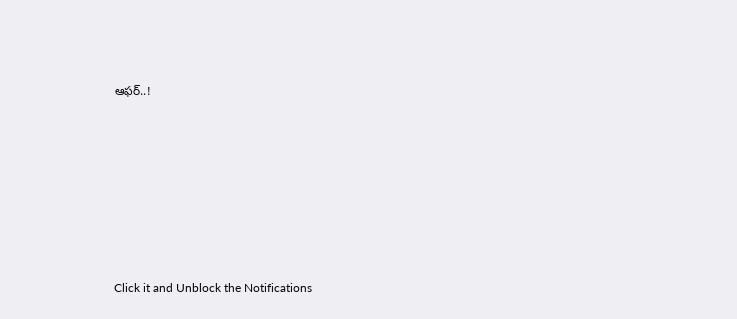ఆఫర్..!












Click it and Unblock the Notifications